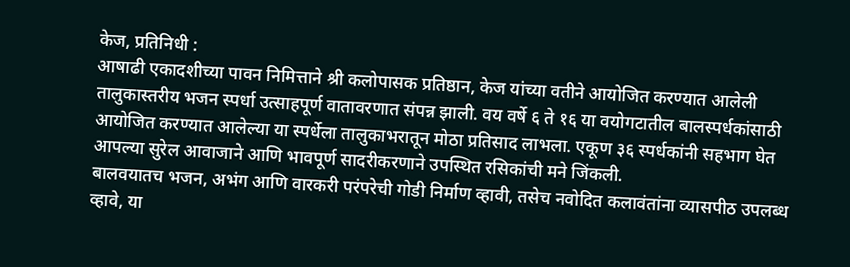केज, प्रतिनिधी :
आषाढी एकादशीच्या पावन निमित्ताने श्री कलोपासक प्रतिष्ठान, केज यांच्या वतीने आयोजित करण्यात आलेली तालुकास्तरीय भजन स्पर्धा उत्साहपूर्ण वातावरणात संपन्न झाली. वय वर्षे ६ ते १६ या वयोगटातील बालस्पर्धकांसाठी आयोजित करण्यात आलेल्या या स्पर्धेला तालुकाभरातून मोठा प्रतिसाद लाभला. एकूण ३६ स्पर्धकांनी सहभाग घेत आपल्या सुरेल आवाजाने आणि भावपूर्ण सादरीकरणाने उपस्थित रसिकांची मने जिंकली.
बालवयातच भजन, अभंग आणि वारकरी परंपरेची गोडी निर्माण व्हावी, तसेच नवोदित कलावंतांना व्यासपीठ उपलब्ध व्हावे, या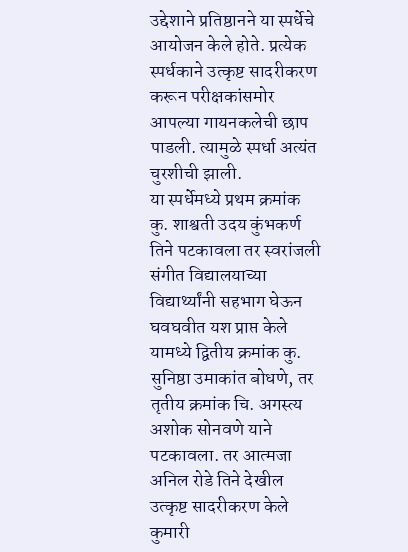उद्देशाने प्रतिष्ठानने या स्पर्धेचे आयोजन केले होते. प्रत्येक स्पर्धकाने उत्कृष्ट सादरीकरण करून परीक्षकांसमोर आपल्या गायनकलेची छाप पाडली. त्यामुळे स्पर्धा अत्यंत चुरशीची झाली.
या स्पर्धेमध्ये प्रथम क्रमांक कु. शाश्वती उदय कुंभकर्ण तिने पटकावला तर स्वरांजली संगीत विद्यालयाच्या विद्यार्थ्यांनी सहभाग घेऊन घवघवीत यश प्राप्त केले यामध्ये द्वितीय क्रमांक कु. सुनिष्ठा उमाकांत बोधणे, तर तृतीय क्रमांक चि. अगस्त्य अशोक सोनवणे याने पटकावला. तर आत्मजा अनिल रोडे तिने देखील उत्कृष्ट सादरीकरण केले कुमारी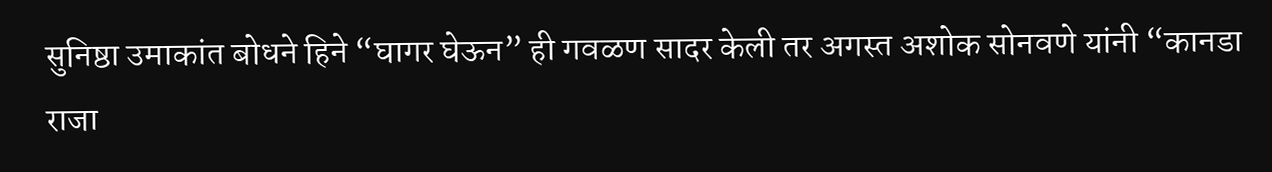सुनिष्ठा उमाकांत बोधने हिने “घागर घेऊन” ही गवळण सादर केली तर अगस्त अशोक सोनवणे यांनी “कानडा राजा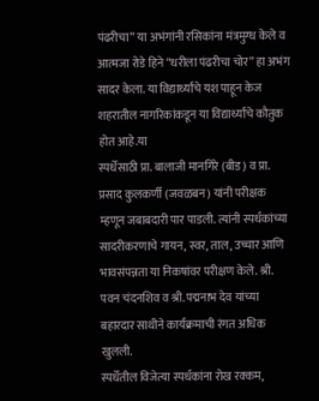पंढरीचा” या अभंगांनी रसिकांना मंत्रमुग्ध केले व आत्मजा रोडे हिने “धरीला पंढरीचा चोर” हा अभंग सादर केला. या विद्यार्थ्यांचे यश पाहून केज शहरातील नागरिकांकडून या विद्यार्थ्यांचे कौतुक होत आहे.या
स्पर्धेसाठी प्रा. बालाजी मानगिरे (बीड) व प्रा. प्रसाद कुलकर्णी (जवळबन) यांनी परीक्षक म्हणून जबाबदारी पार पाडली. त्यांनी स्पर्धकांच्या सादरीकरणाचे गायन, स्वर, ताल, उच्चार आणि भावसंपन्नता या निकषांवर परीक्षण केले. श्री. पवन चंदनशिव व श्री. पद्मनाभ देव यांच्या बहारदार साथीने कार्यक्रमाची रंगत अधिक खुलली.
स्पर्धेतील विजेत्या स्पर्धकांना रोख रक्कम,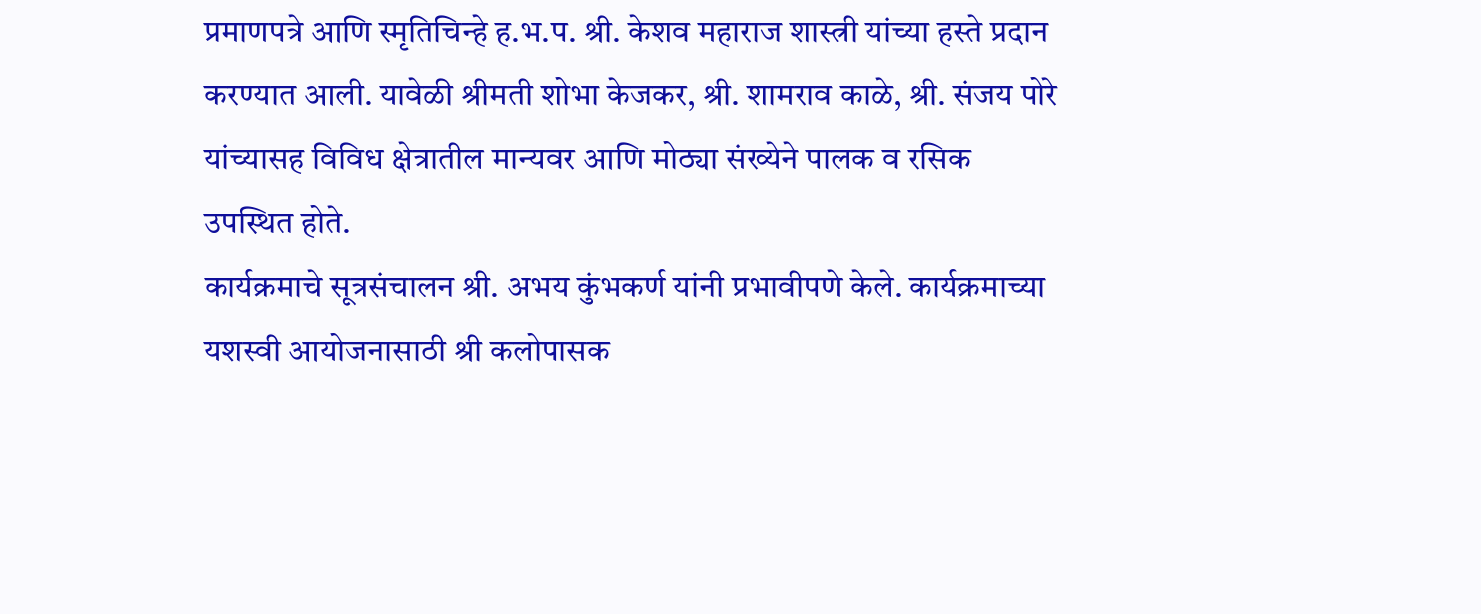प्रमाणपत्रे आणि स्मृतिचिन्हे ह.भ.प. श्री. केशव महाराज शास्त्री यांच्या हस्ते प्रदान करण्यात आली. यावेळी श्रीमती शोभा केजकर, श्री. शामराव काळे, श्री. संजय पोरे यांच्यासह विविध क्षेत्रातील मान्यवर आणि मोठ्या संख्येने पालक व रसिक उपस्थित होते.
कार्यक्रमाचे सूत्रसंचालन श्री. अभय कुंभकर्ण यांनी प्रभावीपणे केले. कार्यक्रमाच्या यशस्वी आयोजनासाठी श्री कलोपासक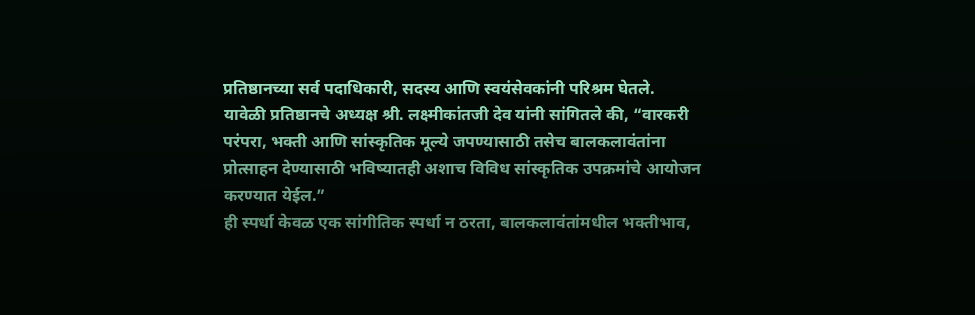प्रतिष्ठानच्या सर्व पदाधिकारी, सदस्य आणि स्वयंसेवकांनी परिश्रम घेतले.
यावेळी प्रतिष्ठानचे अध्यक्ष श्री. लक्ष्मीकांतजी देव यांनी सांगितले की, “वारकरी परंपरा, भक्ती आणि सांस्कृतिक मूल्ये जपण्यासाठी तसेच बालकलावंतांना प्रोत्साहन देण्यासाठी भविष्यातही अशाच विविध सांस्कृतिक उपक्रमांचे आयोजन करण्यात येईल.”
ही स्पर्धा केवळ एक सांगीतिक स्पर्धा न ठरता, बालकलावंतांमधील भक्तीभाव,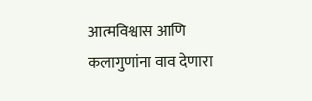आत्मविश्वास आणि कलागुणांना वाव देणारा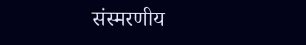संस्मरणीय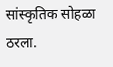सांस्कृतिक सोहळा ठरला.